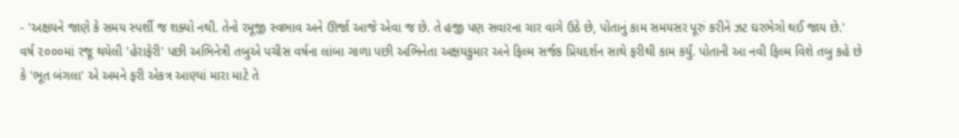- 'અક્ષયને જાણે કે સમય સ્પર્શી જ શક્યો નથી. તેનો રમૂજી સ્વભાવ અને ઊર્જા આજે એવા જ છે. તે હજી પણ સવારના ચાર વાગે ઉઠે છે, પોતાનું કામ સમયસર પૂરું કરીને ઝટ ઘરભેગો થઈ જાય છે.'
વર્ષ ૨૦૦૦માં રજૂ થયેલી 'હેરાફેરી' પછી અભિનેત્રી તબુએ પચીસ વર્ષના લાંબા ગાળા પછી અભિનેતા અક્ષયકુમાર અને ફિલ્મ સર્જક પ્રિયદર્શન સાથે ફરીથી કામ કર્યું. પોતાની આ નવી ફિલ્મ વિશે તબુ કહે છે કે 'ભૂત બંગલા' એ અમને ફરી એકત્ર આણ્યાં મારા માટે તે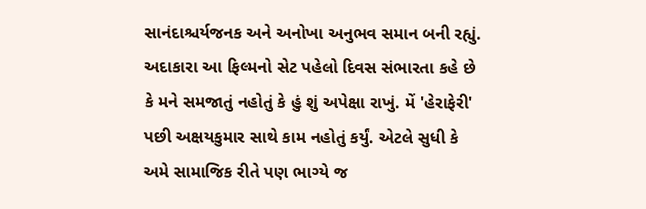સાનંદાશ્ચર્યજનક અને અનોખા અનુભવ સમાન બની રહ્યું. અદાકારા આ ફિલ્મનો સેટ પહેલો દિવસ સંભારતા કહે છે કે મને સમજાતું નહોતું કે હું શું અપેક્ષા રાખું. મેં 'હેરાફેરી' પછી અક્ષયકુમાર સાથે કામ નહોતું કર્યું. એટલે સુધી કે અમે સામાજિક રીતે પણ ભાગ્યે જ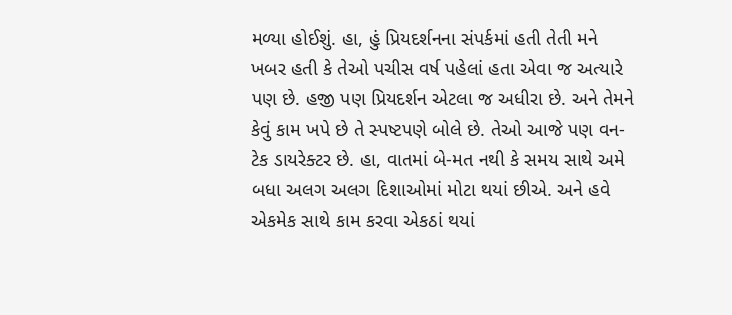મળ્યા હોઈશું. હા, હું પ્રિયદર્શનના સંપર્કમાં હતી તેતી મને ખબર હતી કે તેઓ પચીસ વર્ષ પહેલાં હતા એવા જ અત્યારે પણ છે. હજી પણ પ્રિયદર્શન એટલા જ અધીરા છે. અને તેમને કેવું કામ ખપે છે તે સ્પષ્ટપણે બોલે છે. તેઓ આજે પણ વન-ટેક ડાયરેક્ટર છે. હા, વાતમાં બે-મત નથી કે સમય સાથે અમે બધા અલગ અલગ દિશાઓમાં મોટા થયાં છીએ. અને હવે એકમેક સાથે કામ કરવા એકઠાં થયાં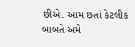છીએ. આમ છતાં કેટલીક બાબતે અમે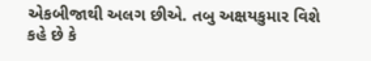એકબીજાથી અલગ છીએ. તબુ અક્ષયકુમાર વિશે કહે છે કે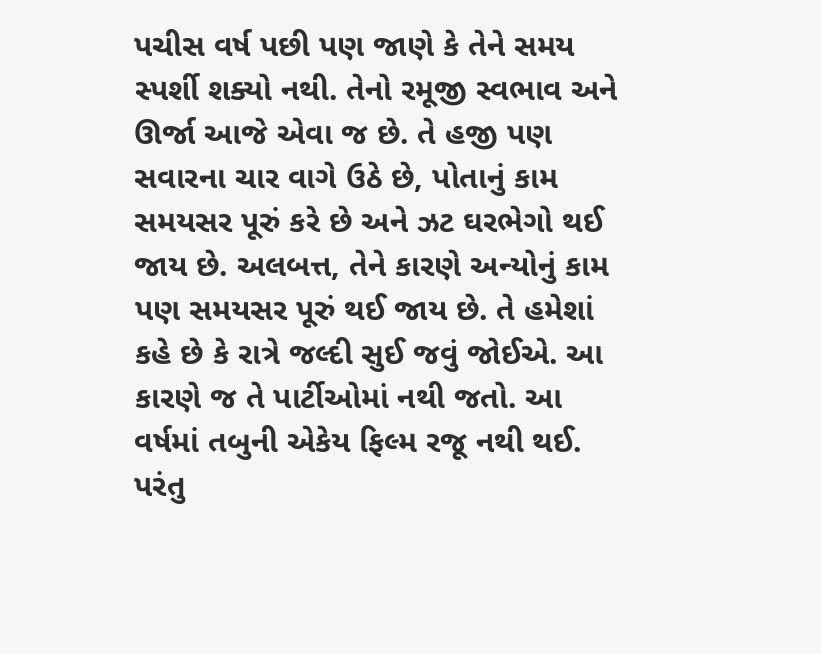પચીસ વર્ષ પછી પણ જાણે કે તેને સમય સ્પર્શી શક્યો નથી. તેનો રમૂજી સ્વભાવ અને ઊર્જા આજે એવા જ છે. તે હજી પણ સવારના ચાર વાગે ઉઠે છે, પોતાનું કામ સમયસર પૂરું કરે છે અને ઝટ ઘરભેગો થઈ જાય છે. અલબત્ત, તેને કારણે અન્યોનું કામ પણ સમયસર પૂરું થઈ જાય છે. તે હમેશાં કહે છે કે રાત્રે જલ્દી સુઈ જવું જોઈએ. આ કારણે જ તે પાર્ટીઓમાં નથી જતો. આ વર્ષમાં તબુની એકેય ફિલ્મ રજૂ નથી થઈ. પરંતુ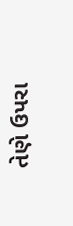તેણે ઉપરા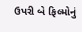ઉપરી બે ફિલ્મોનું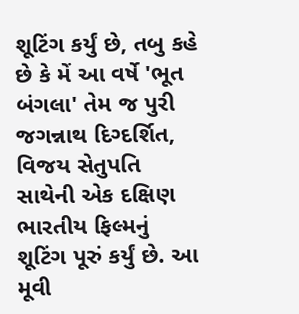શૂટિંગ કર્યું છે, તબુ કહે છે કે મેં આ વર્ષે 'ભૂત બંગલા' તેમ જ પુરી જગન્નાથ દિગ્દર્શિત, વિજય સેતુપતિ સાથેની એક દક્ષિણ ભારતીય ફિલ્મનું શૂટિંગ પૂરું કર્યું છે. આ મૂવી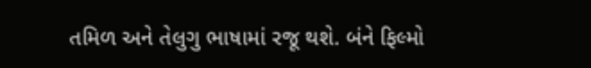તમિળ અને તેલુગુ ભાષામાં રજૂ થશે. બંને ફિલ્મો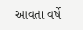આવતા વર્ષે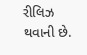રીલિઝ થવાની છે.